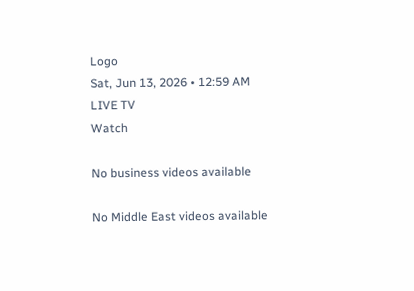Logo
Sat, Jun 13, 2026 • 12:59 AM
LIVE TV
Watch

No business videos available

No Middle East videos available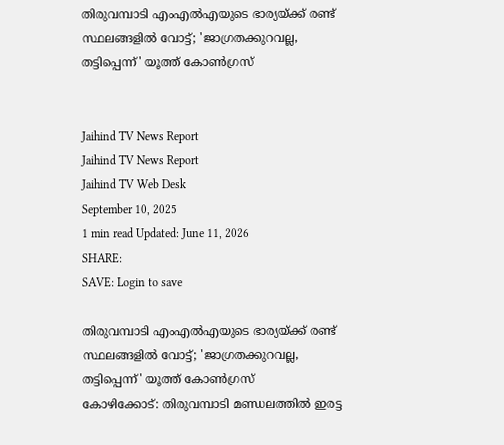തിരുവമ്പാടി എംഎല്‍എയുടെ ഭാര്യയ്ക്ക് രണ്ട് സ്ഥലങ്ങളില്‍ വോട്ട്; 'ജാഗ്രതക്കുറവല്ല, തട്ടിപ്പെന്ന്' യൂത്ത് കോണ്‍ഗ്രസ്


Jaihind TV News Report
Jaihind TV News Report
Jaihind TV Web Desk
September 10, 2025
1 min read Updated: June 11, 2026
SHARE:
SAVE: Login to save

തിരുവമ്പാടി എംഎല്‍എയുടെ ഭാര്യയ്ക്ക് രണ്ട് സ്ഥലങ്ങളില്‍ വോട്ട്; 'ജാഗ്രതക്കുറവല്ല, തട്ടിപ്പെന്ന്' യൂത്ത് കോണ്‍ഗ്രസ്
കോഴിക്കോട്: തിരുവമ്പാടി മണ്ഡലത്തില്‍ ഇരട്ട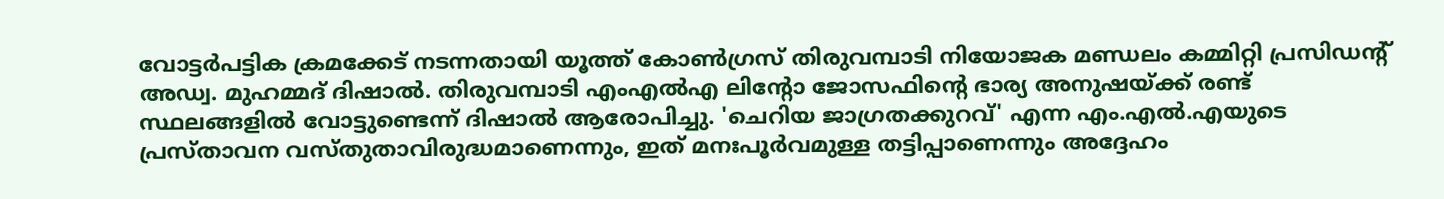വോട്ടര്‍പട്ടിക ക്രമക്കേട് നടന്നതായി യൂത്ത് കോണ്‍ഗ്രസ് തിരുവമ്പാടി നിയോജക മണ്ഡലം കമ്മിറ്റി പ്രസിഡന്റ് അഡ്വ. മുഹമ്മദ് ദിഷാല്‍. തിരുവമ്പാടി എംഎല്‍എ ലിന്റോ ജോസഫിന്റെ ഭാര്യ അനുഷയ്ക്ക് രണ്ട് സ്ഥലങ്ങളില്‍ വോട്ടുണ്ടെന്ന് ദിഷാല്‍ ആരോപിച്ചു. 'ചെറിയ ജാഗ്രതക്കുറവ്' എന്ന എം.എല്‍.എയുടെ പ്രസ്താവന വസ്തുതാവിരുദ്ധമാണെന്നും, ഇത് മനഃപൂര്‍വമുള്ള തട്ടിപ്പാണെന്നും അദ്ദേഹം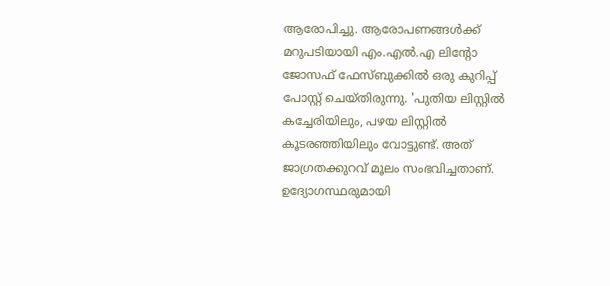ആരോപിച്ചു. ആരോപണങ്ങള്‍ക്ക് മറുപടിയായി എം.എല്‍.എ ലിന്റോ ജോസഫ് ഫേസ്ബുക്കില്‍ ഒരു കുറിപ്പ് പോസ്റ്റ് ചെയ്തിരുന്നു. 'പുതിയ ലിസ്റ്റില്‍ കച്ചേരിയിലും, പഴയ ലിസ്റ്റില്‍ കൂടരഞ്ഞിയിലും വോട്ടുണ്ട്. അത് ജാഗ്രതക്കുറവ് മൂലം സംഭവിച്ചതാണ്. ഉദ്യോഗസ്ഥരുമായി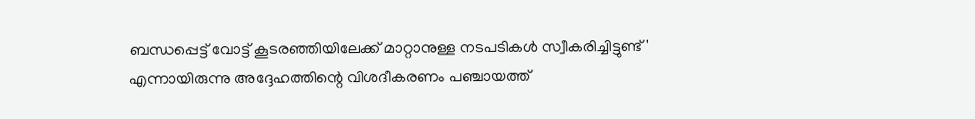ബന്ധപ്പെട്ട് വോട്ട് കൂടരഞ്ഞിയിലേക്ക് മാറ്റാനുള്ള നടപടികള്‍ സ്വീകരിച്ചിട്ടുണ്ട്' എന്നായിരുന്നു അദ്ദേഹത്തിന്റെ വിശദീകരണം പഞ്ചായത്ത്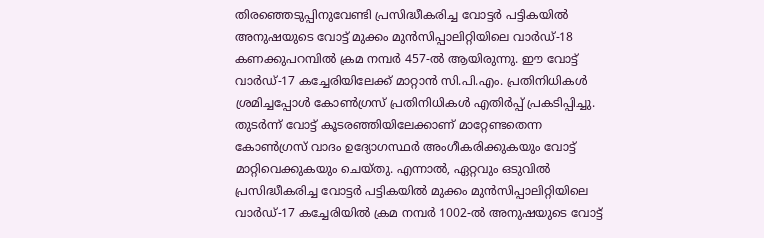തിരഞ്ഞെടുപ്പിനുവേണ്ടി പ്രസിദ്ധീകരിച്ച വോട്ടര്‍ പട്ടികയില്‍ അനുഷയുടെ വോട്ട് മുക്കം മുന്‍സിപ്പാലിറ്റിയിലെ വാര്‍ഡ്-18 കണക്കുപറമ്പില്‍ ക്രമ നമ്പര്‍ 457-ല്‍ ആയിരുന്നു. ഈ വോട്ട് വാര്‍ഡ്-17 കച്ചേരിയിലേക്ക് മാറ്റാന്‍ സി.പി.എം. പ്രതിനിധികള്‍ ശ്രമിച്ചപ്പോള്‍ കോണ്‍ഗ്രസ് പ്രതിനിധികള്‍ എതിര്‍പ്പ് പ്രകടിപ്പിച്ചു. തുടര്‍ന്ന് വോട്ട് കൂടരഞ്ഞിയിലേക്കാണ് മാറ്റേണ്ടതെന്ന കോണ്‍ഗ്രസ് വാദം ഉദ്യോഗസ്ഥര്‍ അംഗീകരിക്കുകയും വോട്ട് മാറ്റിവെക്കുകയും ചെയ്തു. എന്നാല്‍, ഏറ്റവും ഒടുവില്‍ പ്രസിദ്ധീകരിച്ച വോട്ടര്‍ പട്ടികയില്‍ മുക്കം മുന്‍സിപ്പാലിറ്റിയിലെ വാര്‍ഡ്-17 കച്ചേരിയില്‍ ക്രമ നമ്പര്‍ 1002-ല്‍ അനുഷയുടെ വോട്ട്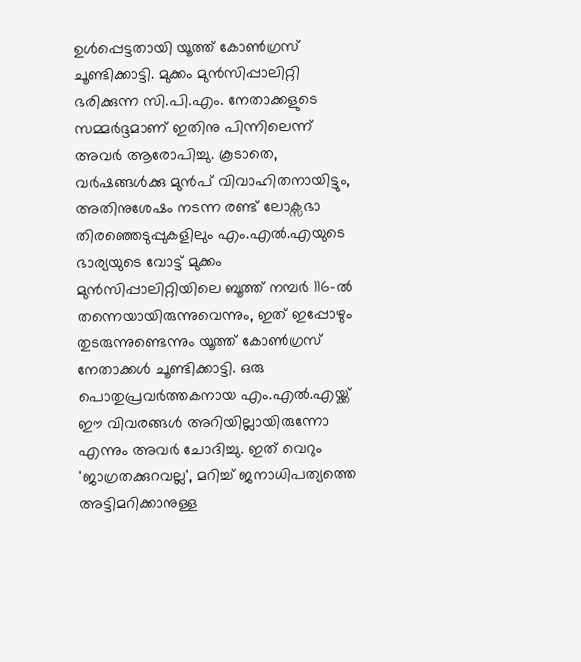ഉള്‍പ്പെട്ടതായി യൂത്ത് കോണ്‍ഗ്രസ് ചൂണ്ടിക്കാട്ടി. മുക്കം മുന്‍സിപ്പാലിറ്റി ഭരിക്കുന്ന സി.പി.എം. നേതാക്കളുടെ സമ്മര്‍ദ്ദമാണ് ഇതിനു പിന്നിലെന്ന് അവര്‍ ആരോപിച്ചു. കൂടാതെ, വര്‍ഷങ്ങള്‍ക്കു മുന്‍പ് വിവാഹിതനായിട്ടും, അതിനുശേഷം നടന്ന രണ്ട് ലോക്സഭാ തിരഞ്ഞെടുപ്പുകളിലും എം.എല്‍.എയുടെ ഭാര്യയുടെ വോട്ട് മുക്കം മുന്‍സിപ്പാലിറ്റിയിലെ ബൂത്ത് നമ്പര്‍ 116-ല്‍ തന്നെയായിരുന്നുവെന്നും, ഇത് ഇപ്പോഴും തുടരുന്നുണ്ടെന്നും യൂത്ത് കോണ്‍ഗ്രസ് നേതാക്കള്‍ ചൂണ്ടിക്കാട്ടി. ഒരു പൊതുപ്രവര്‍ത്തകനായ എം.എല്‍.എയ്ക്ക് ഈ വിവരങ്ങള്‍ അറിയില്ലായിരുന്നോ എന്നും അവര്‍ ചോദിച്ചു. ഇത് വെറും 'ജാഗ്രതക്കുറവല്ല', മറിച്ച് ജനാധിപത്യത്തെ അട്ടിമറിക്കാനുള്ള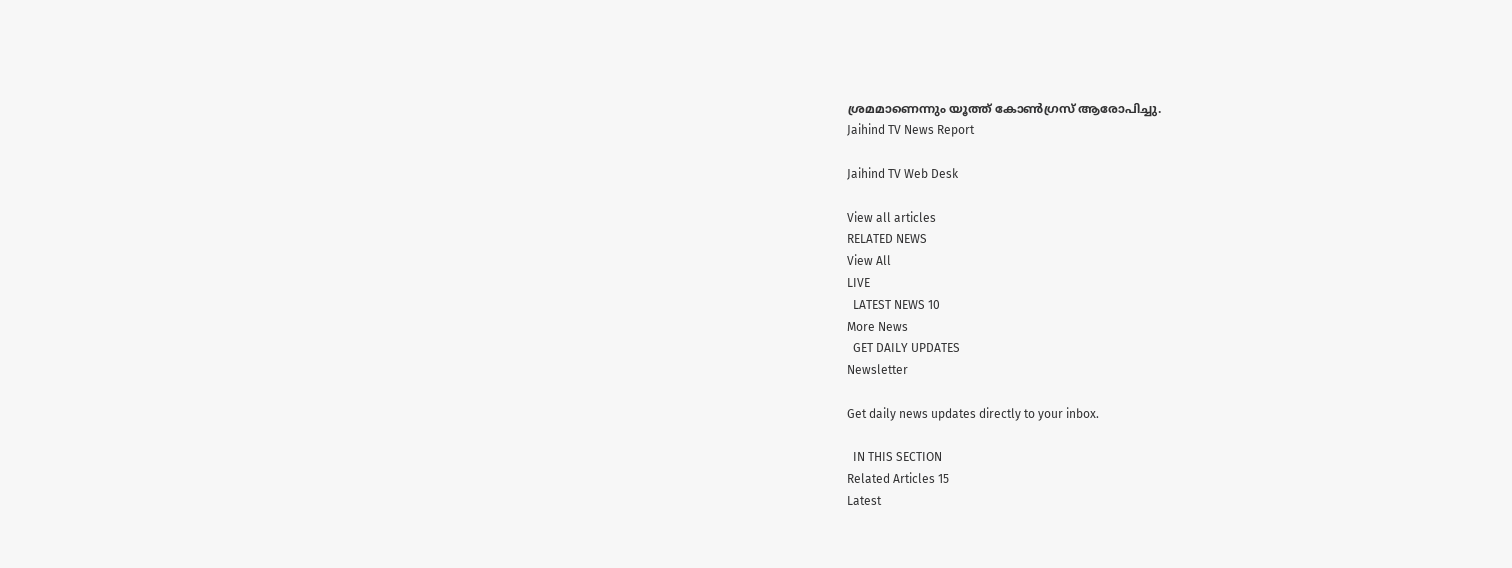ശ്രമമാണെന്നും യൂത്ത് കോണ്‍ഗ്രസ് ആരോപിച്ചു.
Jaihind TV News Report

Jaihind TV Web Desk

View all articles
RELATED NEWS
View All
LIVE
  LATEST NEWS 10
More News
  GET DAILY UPDATES
Newsletter

Get daily news updates directly to your inbox.

  IN THIS SECTION
Related Articles 15
Latest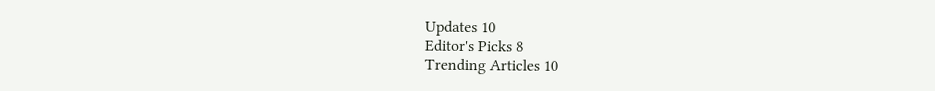Updates 10
Editor's Picks 8
Trending Articles 10